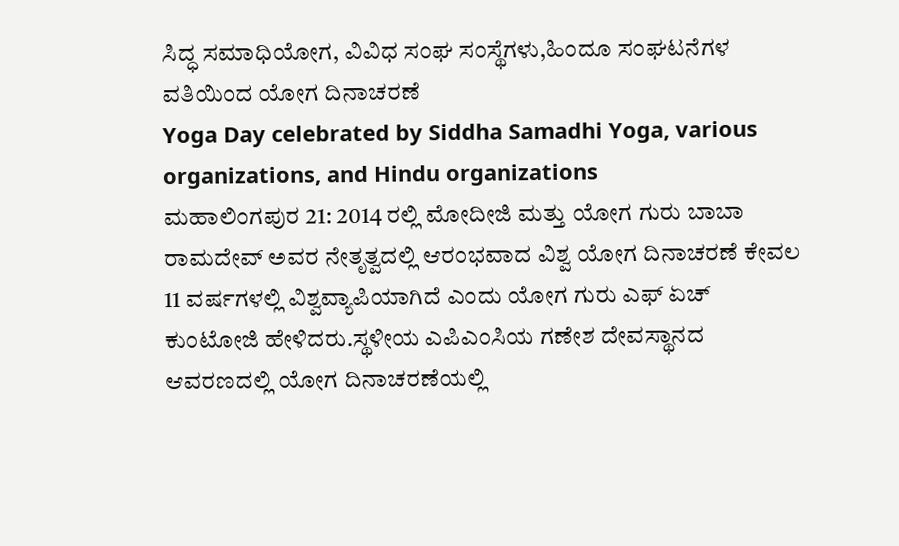ಸಿದ್ಧ ಸಮಾಧಿಯೋಗ, ವಿವಿಧ ಸಂಘ ಸಂಸ್ಥೆಗಳು,ಹಿಂದೂ ಸಂಘಟನೆಗಳ ವತಿಯಿಂದ ಯೋಗ ದಿನಾಚರಣೆ
Yoga Day celebrated by Siddha Samadhi Yoga, various organizations, and Hindu organizations
ಮಹಾಲಿಂಗಪುರ 21: 2014 ರಲ್ಲಿ ಮೋದೀಜಿ ಮತ್ತು ಯೋಗ ಗುರು ಬಾಬಾ ರಾಮದೇವ್ ಅವರ ನೇತೃತ್ವದಲ್ಲಿ ಆರಂಭವಾದ ವಿಶ್ವ ಯೋಗ ದಿನಾಚರಣೆ ಕೇವಲ 11 ವರ್ಷಗಳಲ್ಲಿ ವಿಶ್ವವ್ಯಾಪಿಯಾಗಿದೆ ಎಂದು ಯೋಗ ಗುರು ಎಫ್ ಏಚ್ ಕುಂಟೋಜಿ ಹೇಳಿದರು.ಸ್ಥಳೀಯ ಎಪಿಎಂಸಿಯ ಗಣೇಶ ದೇವಸ್ಥಾನದ ಆವರಣದಲ್ಲಿ ಯೋಗ ದಿನಾಚರಣೆಯಲ್ಲಿ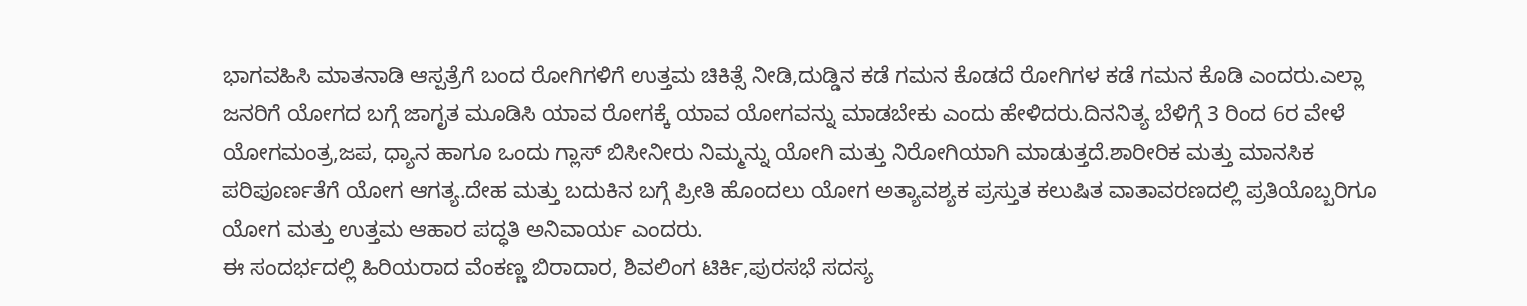ಭಾಗವಹಿಸಿ ಮಾತನಾಡಿ ಆಸ್ಪತ್ರೆಗೆ ಬಂದ ರೋಗಿಗಳಿಗೆ ಉತ್ತಮ ಚಿಕಿತ್ಸೆ ನೀಡಿ,ದುಡ್ಡಿನ ಕಡೆ ಗಮನ ಕೊಡದೆ ರೋಗಿಗಳ ಕಡೆ ಗಮನ ಕೊಡಿ ಎಂದರು.ಎಲ್ಲಾ ಜನರಿಗೆ ಯೋಗದ ಬಗ್ಗೆ ಜಾಗೃತ ಮೂಡಿಸಿ ಯಾವ ರೋಗಕ್ಕೆ ಯಾವ ಯೋಗವನ್ನು ಮಾಡಬೇಕು ಎಂದು ಹೇಳಿದರು.ದಿನನಿತ್ಯ ಬೆಳಿಗ್ಗೆ 3 ರಿಂದ 6ರ ವೇಳೆ ಯೋಗಮಂತ್ರ,ಜಪ, ಧ್ಯಾನ ಹಾಗೂ ಒಂದು ಗ್ಲಾಸ್ ಬಿಸೀನೀರು ನಿಮ್ಮನ್ನು ಯೋಗಿ ಮತ್ತು ನಿರೋಗಿಯಾಗಿ ಮಾಡುತ್ತದೆ.ಶಾರೀರಿಕ ಮತ್ತು ಮಾನಸಿಕ ಪರಿಪೂರ್ಣತೆಗೆ ಯೋಗ ಆಗತ್ಯ.ದೇಹ ಮತ್ತು ಬದುಕಿನ ಬಗ್ಗೆ ಪ್ರೀತಿ ಹೊಂದಲು ಯೋಗ ಅತ್ಯಾವಶ್ಯಕ ಪ್ರಸ್ತುತ ಕಲುಷಿತ ವಾತಾವರಣದಲ್ಲಿ ಪ್ರತಿಯೊಬ್ಬರಿಗೂ ಯೋಗ ಮತ್ತು ಉತ್ತಮ ಆಹಾರ ಪದ್ಧತಿ ಅನಿವಾರ್ಯ ಎಂದರು.
ಈ ಸಂದರ್ಭದಲ್ಲಿ ಹಿರಿಯರಾದ ವೆಂಕಣ್ಣ ಬಿರಾದಾರ, ಶಿವಲಿಂಗ ಟಿರ್ಕಿ,ಪುರಸಭೆ ಸದಸ್ಯ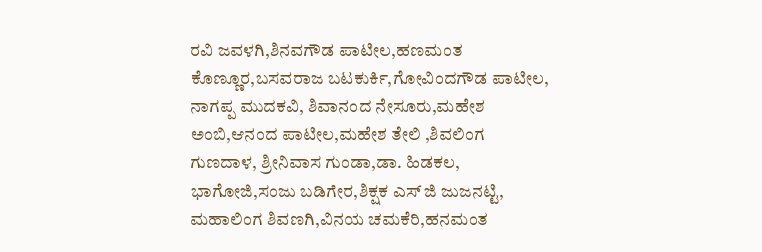ರವಿ ಜವಳಗಿ,ಶಿನವಗೌಡ ಪಾಟೀಲ,ಹಣಮಂತ ಕೊಣ್ಣೂರ,ಬಸವರಾಜ ಬಟಕುರ್ಕಿ,ಗೋವಿಂದಗೌಡ ಪಾಟೀಲ, ನಾಗಪ್ಪ ಮುದಕವಿ, ಶಿವಾನಂದ ನೇಸೂರು,ಮಹೇಶ ಅಂಬಿ,ಆನಂದ ಪಾಟೀಲ,ಮಹೇಶ ತೇಲಿ ,ಶಿವಲಿಂಗ ಗುಣದಾಳ, ಶ್ರೀನಿವಾಸ ಗುಂಡಾ,ಡಾ. ಹಿಡಕಲ, ಭಾಗೋಜಿ,ಸಂಜು ಬಡಿಗೇರ,ಶಿಕ್ಷಕ ಎಸ್ ಜಿ ಜುಜನಟ್ಟಿ, ಮಹಾಲಿಂಗ ಶಿವಣಗಿ,ವಿನಯ ಚಮಕೆರಿ,ಹನಮಂತ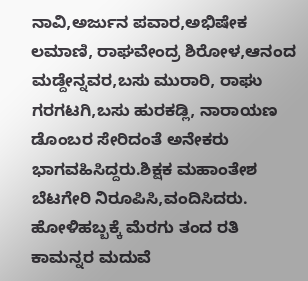ನಾವಿ,ಅರ್ಜುನ ಪವಾರ,ಅಭಿಷೇಕ ಲಮಾಣಿ, ರಾಘವೇಂದ್ರ ಶಿರೋಳ,ಆನಂದ ಮಡ್ದೇನ್ನವರ,ಬಸು ಮುರಾರಿ, ರಾಘು ಗರಗಟಗಿ,ಬಸು ಹುರಕಡ್ಲಿ, ನಾರಾಯಣ ಡೊಂಬರ ಸೇರಿದಂತೆ ಅನೇಕರು ಭಾಗವಹಿಸಿದ್ದರು.ಶಿಕ್ಷಕ ಮಹಾಂತೇಶ ಬೆಟಗೇರಿ ನಿರೂಪಿಸಿ,ವಂದಿಸಿದರು.
ಹೋಳಿಹಬ್ಬಕ್ಕೆ ಮೆರಗು ತಂದ ರತಿ ಕಾಮನ್ನರ ಮದುವೆ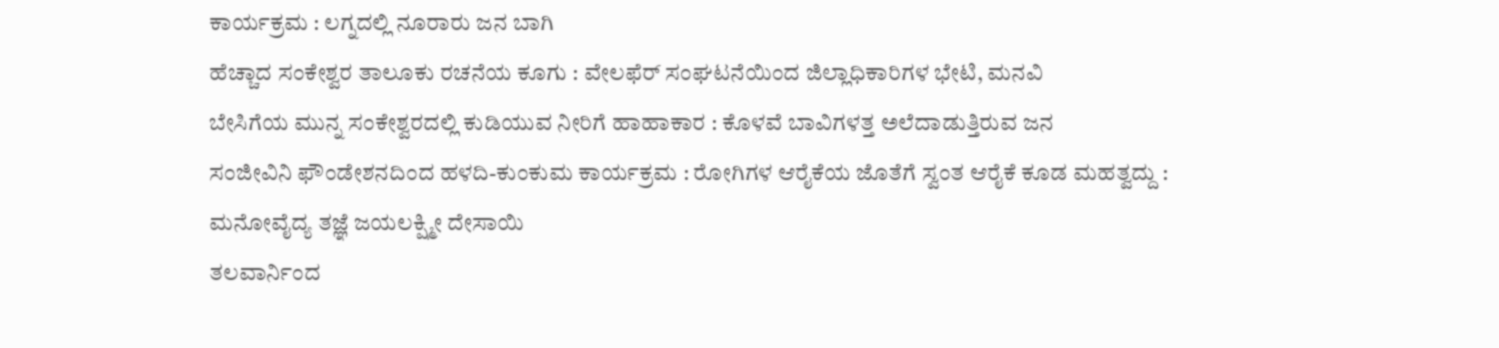ಕಾರ್ಯಕ್ರಮ : ಲಗ್ನದಲ್ಲಿ ನೂರಾರು ಜನ ಬಾಗಿ
ಹೆಚ್ಚಾದ ಸಂಕೇಶ್ವರ ತಾಲೂಕು ರಚನೆಯ ಕೂಗು : ವೇಲಫೆರ್ ಸಂಘಟನೆಯಿಂದ ಜಿಲ್ಲಾಧಿಕಾರಿಗಳ ಭೇಟಿ, ಮನವಿ
ಬೇಸಿಗೆಯ ಮುನ್ನ ಸಂಕೇಶ್ವರದಲ್ಲಿ ಕುಡಿಯುವ ನೀರಿಗೆ ಹಾಹಾಕಾರ : ಕೊಳವೆ ಬಾವಿಗಳತ್ತ ಅಲೆದಾಡುತ್ತಿರುವ ಜನ
ಸಂಜೀವಿನಿ ಫೌಂಡೇಶನದಿಂದ ಹಳದಿ-ಕುಂಕುಮ ಕಾರ್ಯಕ್ರಮ : ರೋಗಿಗಳ ಆರೈಕೆಯ ಜೊತೆಗೆ ಸ್ವಂತ ಆರೈಕೆ ಕೂಡ ಮಹತ್ವದ್ದು : ಮನೋವೈದ್ಯ ತಜ್ಞೆ ಜಯಲಕ್ಷ್ಮೀ ದೇಸಾಯಿ
ತಲವಾರ್ನಿಂದ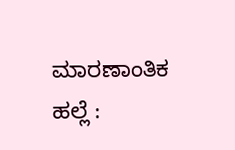ಮಾರಣಾಂತಿಕ ಹಲ್ಲೆ :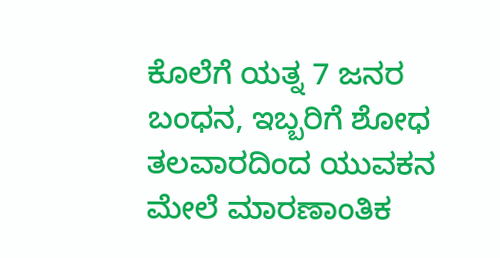ಕೊಲೆಗೆ ಯತ್ನ 7 ಜನರ ಬಂಧನ, ಇಬ್ಬರಿಗೆ ಶೋಧ
ತಲವಾರದಿಂದ ಯುವಕನ ಮೇಲೆ ಮಾರಣಾಂತಿಕ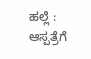ಹಲ್ಲೆ : ಆಸ್ಪತ್ರೆಗೆ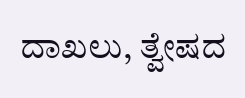ದಾಖಲು, ತ್ವೇಷದ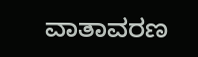ವಾತಾವರಣ